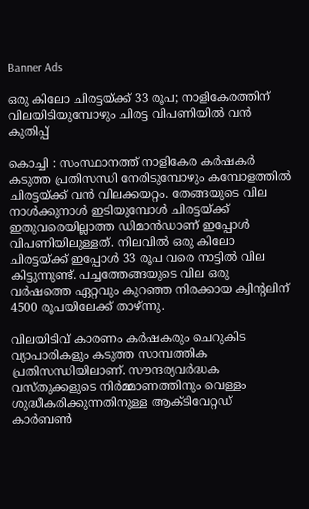Banner Ads

ഒരു കിലോ ചിരട്ടയ്ക്ക് 33 രൂപ; നാളികേരത്തിന് വിലയിടിയുമ്പോഴും ചിരട്ട വിപണിയിൽ വൻ കുതിപ്പ്

കൊച്ചി : സംസ്ഥാനത്ത് നാളികേര കർഷകർ കടുത്ത പ്രതിസന്ധി നേരിടുമ്പോഴും കമ്പോളത്തിൽ ചിരട്ടയ്ക്ക് വൻ വിലക്കയറ്റം. തേങ്ങയുടെ വില നാൾക്കുനാൾ ഇടിയുമ്പോൾ ചിരട്ടയ്ക്ക് ഇതുവരെയില്ലാത്ത ഡിമാൻഡാണ് ഇപ്പോൾ വിപണിയിലുള്ളത്. നിലവിൽ ഒരു കിലോ ചിരട്ടയ്ക്ക് ഇപ്പോൾ 33 രൂപ വരെ നാട്ടിൽ വില കിട്ടുന്നുണ്ട്. പച്ചത്തേങ്ങയുടെ വില ഒരു വർഷത്തെ ഏറ്റവും കുറഞ്ഞ നിരക്കായ ക്വിന്റലിന് 4500 രൂപയിലേക്ക് താഴ്ന്നു.

വിലയിടിവ് കാരണം കർഷകരും ചെറുകിട വ്യാപാരികളും കടുത്ത സാമ്പത്തിക പ്രതിസന്ധിയിലാണ്. സൗന്ദര്യവർദ്ധക വസ്തുക്കളുടെ നിർമ്മാണത്തിനും വെള്ളം ശുദ്ധീകരിക്കുന്നതിനുള്ള ആക്ടിവേറ്റഡ് കാർബൺ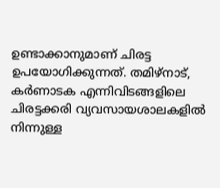ഉണ്ടാക്കാനുമാണ് ചിരട്ട ഉപയോഗിക്കുന്നത്. തമിഴ്നാട്, കർണാടക എന്നിവിടങ്ങളിലെ ചിരട്ടക്കരി വ്യവസായശാലകളിൽ നിന്നുള്ള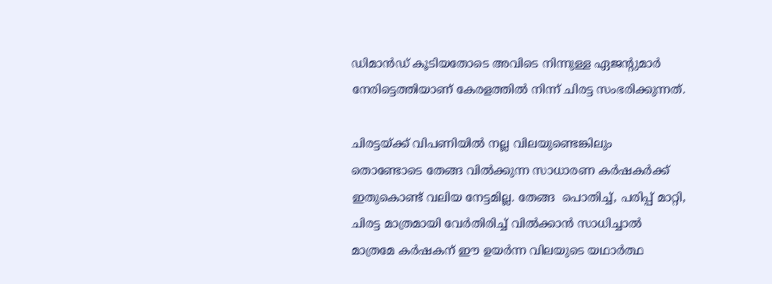ഡിമാൻഡ് കൂടിയതോടെ അവിടെ നിന്നുള്ള ഏജന്റുമാർ നേരിട്ടെത്തിയാണ് കേരളത്തിൽ നിന്ന് ചിരട്ട സംഭരിക്കുന്നത്.

ചിരട്ടയ്ക്ക് വിപണിയിൽ നല്ല വിലയുണ്ടെങ്കിലും തൊണ്ടോടെ തേങ്ങ വിൽക്കുന്ന സാധാരണ കർഷകർക്ക് ഇതുകൊണ്ട് വലിയ നേട്ടമില്ല. തേങ്ങ  പൊതിച്ച്, പരിപ്പ് മാറ്റി, ചിരട്ട മാത്രമായി വേർതിരിച്ച് വിൽക്കാൻ സാധിച്ചാൽ മാത്രമേ കർഷകന് ഈ ഉയർന്ന വിലയുടെ യഥാർത്ഥ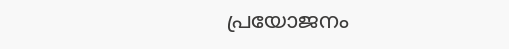പ്രയോജനം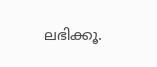ലഭിക്കൂ.